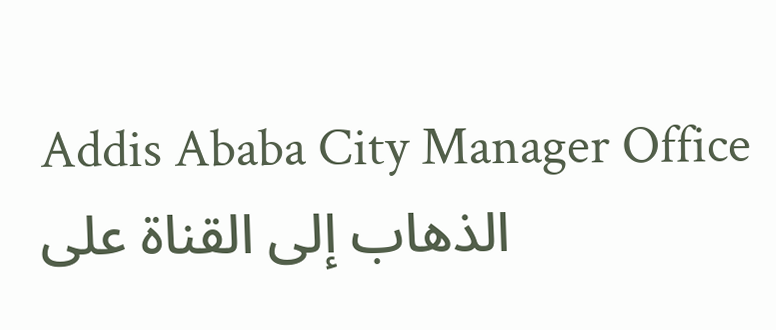Addis Ababa City Manager Office
الذهاب إلى القناة على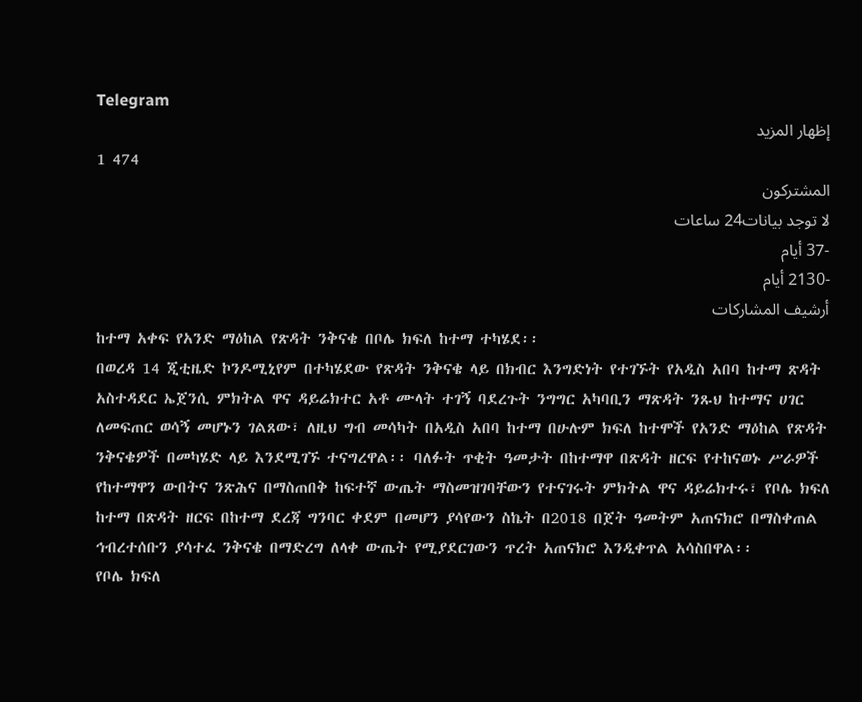Telegram
إظهار المزيد
1 474
المشتركون
لا توجد بيانات24 ساعات
-37 أيام
-2130 أيام
أرشيف المشاركات
ከተማ አቀፍ የአንድ ማዕከል የጽዳት ንቅናቄ በቦሌ ክፍለ ከተማ ተካሄደ፡፡
በወረዳ 14 ጂቲዜድ ኮንዶሚኒየም በተካሄደው የጽዳት ንቅናቄ ላይ በክብር እንግድነት የተገኙት የአዲስ አበባ ከተማ ጽዳት አስተዳደር ኤጀንሲ ምክትል ዋና ዳይሬክተር አቶ ሙላት ተገኝ ባደረጉት ንግግር አካባቢን ማጽዳት ንጹህ ከተማና ሀገር ለመፍጠር ወሳኝ መሆኑን ገልጸው፣ ለዚህ ግብ መሳካት በአዲስ አበባ ከተማ በሁሉም ክፍለ ከተሞች የአንድ ማዕከል የጽዳት ንቅናቄዎች በመካሄድ ላይ እንደሚገኙ ተናግረዋል፡፡ ባለፉት ጥቂት ዓመታት በከተማዋ በጽዳት ዘርፍ የተከናወኑ ሥራዎች የከተማዋን ውበትና ንጽሕና በማስጠበቅ ከፍተኛ ውጤት ማስመዝገባቸውን የተናገሩት ምክትል ዋና ዳይሬክተሩ፣ የቦሌ ክፍለ ከተማ በጽዳት ዘርፍ በከተማ ደረጃ ግንባር ቀደም በመሆን ያሳየውን ስኬት በ2018 በጀት ዓመትም አጠናክሮ በማስቀጠል ኅብረተሰቡን ያሳተፈ ንቅናቄ በማድረግ ለላቀ ውጤት የሚያደርገውን ጥረት አጠናክሮ እንዲቀጥል አሳስበዋል፡፡
የቦሌ ክፍለ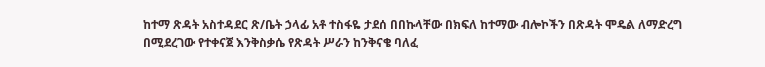ከተማ ጽዳት አስተዳደር ጽ/ቤት ኃላፊ አቶ ተስፋዬ ታደሰ በበኩላቸው በክፍለ ከተማው ብሎኮችን በጽዳት ሞዴል ለማድረግ በሚደረገው የተቀናጀ እንቅስቃሴ የጽዳት ሥራን ከንቅናቄ ባለፈ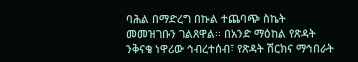ባሕል በማድረግ በኩል ተጨባጭ ስኬት መመዝገቡን ገልጸዋል፡፡ በአንድ ማዕከል የጽዳት ንቅናቄ ነዋሪው ኅብረተሰብ፣ የጽዳት ሽርክና ማኅበራት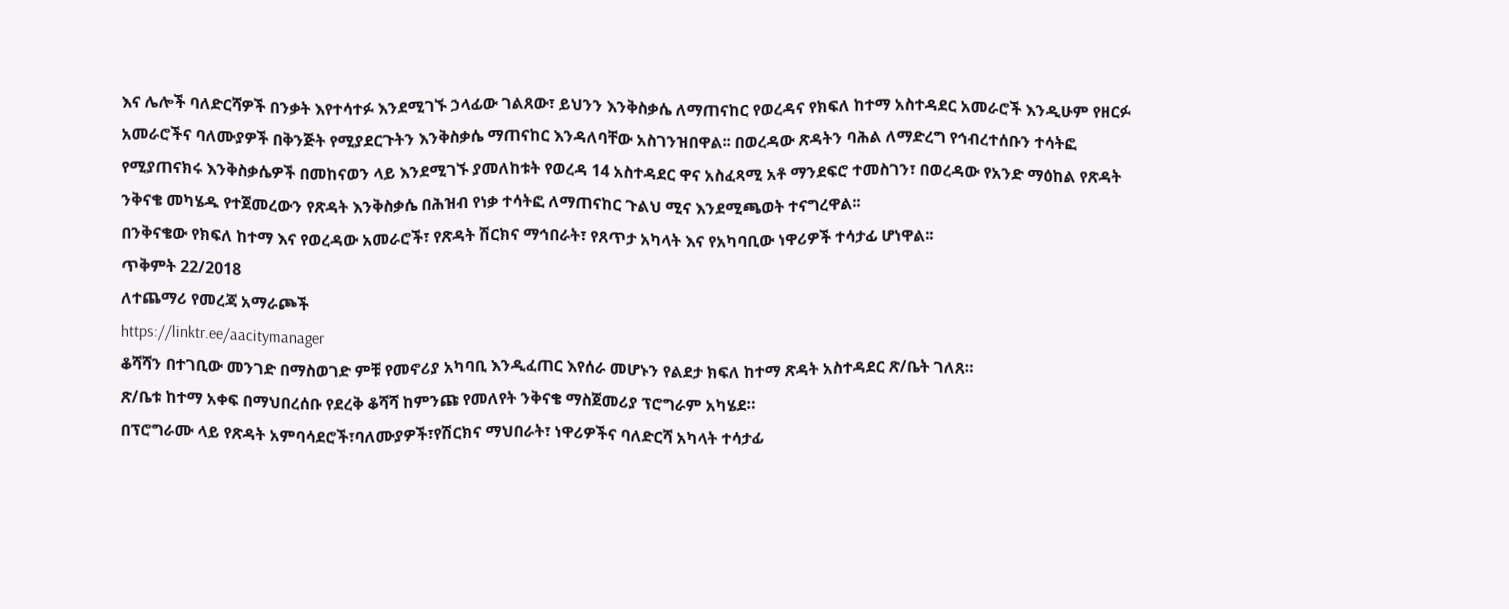እና ሌሎች ባለድርሻዎች በንቃት እየተሳተፉ እንደሚገኙ ኃላፊው ገልጸው፣ ይህንን እንቅስቃሴ ለማጠናከር የወረዳና የክፍለ ከተማ አስተዳደር አመራሮች እንዲሁም የዘርፉ አመራሮችና ባለሙያዎች በቅንጅት የሚያደርጉትን እንቅስቃሴ ማጠናከር እንዳለባቸው አስገንዝበዋል፡፡ በወረዳው ጽዳትን ባሕል ለማድረግ የኅብረተሰቡን ተሳትፎ የሚያጠናክሩ እንቅስቃሴዎች በመከናወን ላይ እንደሚገኙ ያመለከቱት የወረዳ 14 አስተዳደር ዋና አስፈጻሚ አቶ ማንደፍሮ ተመስገን፣ በወረዳው የአንድ ማዕከል የጽዳት ንቅናቄ መካሄዱ የተጀመረውን የጽዳት እንቅስቃሴ በሕዝብ የነቃ ተሳትፎ ለማጠናከር ጉልህ ሚና እንደሚጫወት ተናግረዋል፡፡
በንቅናቄው የክፍለ ከተማ እና የወረዳው አመራሮች፣ የጽዳት ሽርክና ማኅበራት፣ የጸጥታ አካላት እና የአካባቢው ነዋሪዎች ተሳታፊ ሆነዋል፡፡
ጥቅምት 22/2018
ለተጨማሪ የመረጃ አማራጮች
https://linktr.ee/aacitymanager
ቆሻሻን በተገቢው መንገድ በማስወገድ ምቹ የመኖሪያ አካባቢ እንዲፈጠር እየሰራ መሆኑን የልደታ ክፍለ ከተማ ጽዳት አስተዳደር ጽ/ቤት ገለጸ።
ጽ/ቤቱ ከተማ አቀፍ በማህበረሰቡ የደረቅ ቆሻሻ ከምንጩ የመለየት ንቅናቄ ማስጀመሪያ ፕሮግራም አካሄደ።
በፕሮግራሙ ላይ የጽዳት አምባሳደሮች፣ባለሙያዎች፣የሽርክና ማህበራት፣ ነዋሪዎችና ባለድርሻ አካላት ተሳታፊ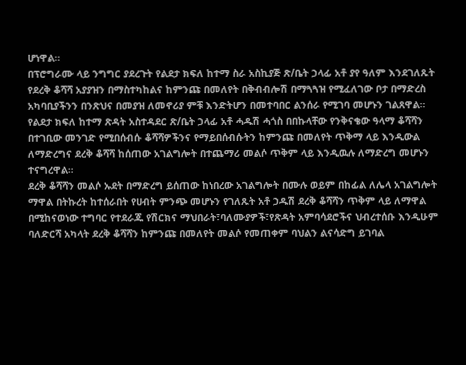ሆነዋል።
በፕሮግራሙ ላይ ንግግር ያደረጉት የልደታ ክፍለ ከተማ ስራ አስኪያጅ ጽ/ቤት ኃላፊ አቶ ያየ ዓለም እንደገለጹት የደረቅ ቆሻሻ አያያዝን በማስተካከልና ከምንጩ በመለየት በቅብብሎሽ በማጓጓዝ የሚፈለገው ቦታ በማድረስ አካባቢያችንን በንጽህና በመያዝ ለመኖሪያ ምቹ እንድትሆን በመተባበር ልንሰራ የሚገባ መሆኑን ገልጸዋል።
የልደታ ክፍለ ከተማ ጽዳት አስተዳደር ጽ/ቤት ኃላፊ አቶ ሓዱሽ ሓጎስ በበኩላቸው የንቅናቄው ዓላማ ቆሻሻን በተገቢው መንገድ የሚበሰብሱ ቆሻሻዎችንና የማይበሰብሱትን ከምንጩ በመለየት ጥቅማ ላይ እንዲውል ለማድረግና ደረቅ ቆሻሻ ከሰጠው አገልግሎት በተጨማሪ መልሶ ጥቅም ላይ እንዲዉሉ ለማድረግ መሆኑን ተናግረዋል።
ደረቅ ቆሻሻን መልሶ ኡደት በማድረግ ይሰጠው ከነበረው አገልግሎት በሙሉ ወይም በከፊል ለሌላ አገልግሎት ማዋል በትኩረት ከተሰራበት የሀብት ምንጭ መሆኑን የገለጹት አቶ ኃዱሽ ደረቅ ቆሻሻን ጥቅም ላይ ለማዋል በሚከናወነው ተግባር የተደራጁ የሽርክና ማህበራት፣ባለሙያዎች፣የጽዳት አምባሳደሮችና ህብረተሰቡ እንዲሁም ባለድርሻ አካላት ደረቅ ቆሻሻን ከምንጩ በመለየት መልሶ የመጠቀም ባህልን ልናሳድግ ይገባል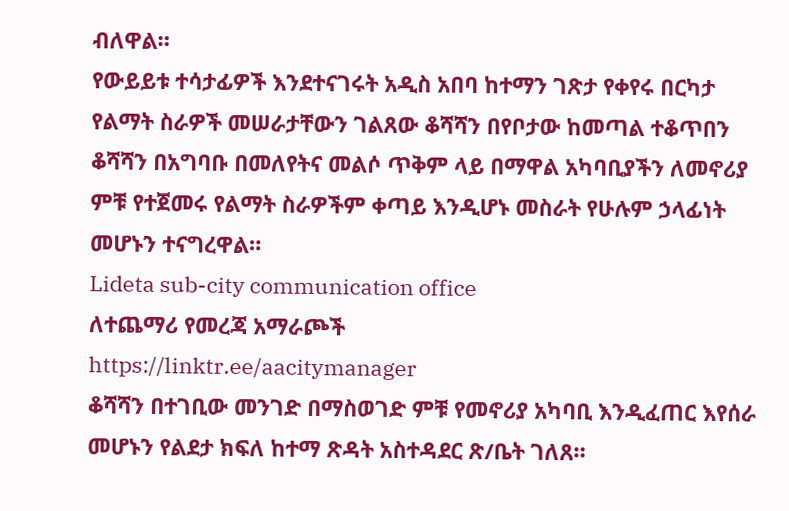ብለዋል።
የውይይቱ ተሳታፊዎች እንደተናገሩት አዲስ አበባ ከተማን ገጽታ የቀየሩ በርካታ የልማት ስራዎች መሠራታቸውን ገልጸው ቆሻሻን በየቦታው ከመጣል ተቆጥበን ቆሻሻን በአግባቡ በመለየትና መልሶ ጥቅም ላይ በማዋል አካባቢያችን ለመኖሪያ ምቹ የተጀመሩ የልማት ስራዎችም ቀጣይ እንዲሆኑ መስራት የሁሉም ኃላፊነት መሆኑን ተናግረዋል።
Lideta sub-city communication office
ለተጨማሪ የመረጃ አማራጮች
https://linktr.ee/aacitymanager
ቆሻሻን በተገቢው መንገድ በማስወገድ ምቹ የመኖሪያ አካባቢ እንዲፈጠር እየሰራ መሆኑን የልደታ ክፍለ ከተማ ጽዳት አስተዳደር ጽ/ቤት ገለጸ።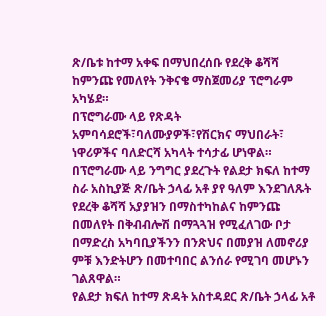ጽ/ቤቱ ከተማ አቀፍ በማህበረሰቡ የደረቅ ቆሻሻ ከምንጩ የመለየት ንቅናቄ ማስጀመሪያ ፕሮግራም አካሄደ።
በፕሮግራሙ ላይ የጽዳት አምባሳደሮች፣ባለሙያዎች፣የሽርክና ማህበራት፣ ነዋሪዎችና ባለድርሻ አካላት ተሳታፊ ሆነዋል።
በፕሮግራሙ ላይ ንግግር ያደረጉት የልደታ ክፍለ ከተማ ስራ አስኪያጅ ጽ/ቤት ኃላፊ አቶ ያየ ዓለም እንደገለጹት የደረቅ ቆሻሻ አያያዝን በማስተካከልና ከምንጩ በመለየት በቅብብሎሽ በማጓጓዝ የሚፈለገው ቦታ በማድረስ አካባቢያችንን በንጽህና በመያዝ ለመኖሪያ ምቹ እንድትሆን በመተባበር ልንሰራ የሚገባ መሆኑን ገልጸዋል።
የልደታ ክፍለ ከተማ ጽዳት አስተዳደር ጽ/ቤት ኃላፊ አቶ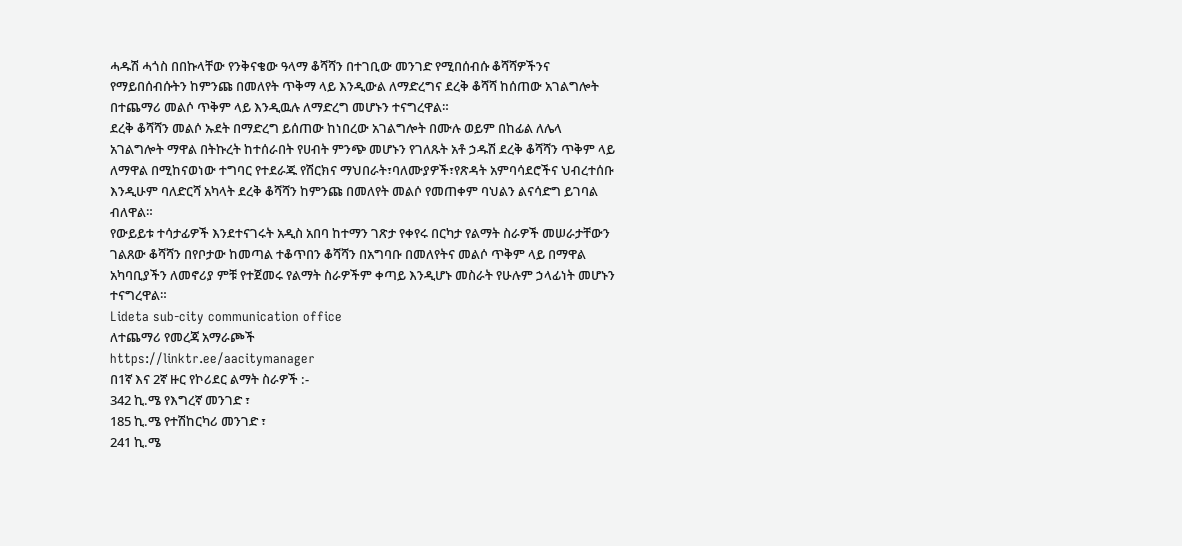ሓዱሽ ሓጎስ በበኩላቸው የንቅናቄው ዓላማ ቆሻሻን በተገቢው መንገድ የሚበሰብሱ ቆሻሻዎችንና የማይበሰብሱትን ከምንጩ በመለየት ጥቅማ ላይ እንዲውል ለማድረግና ደረቅ ቆሻሻ ከሰጠው አገልግሎት በተጨማሪ መልሶ ጥቅም ላይ እንዲዉሉ ለማድረግ መሆኑን ተናግረዋል።
ደረቅ ቆሻሻን መልሶ ኡደት በማድረግ ይሰጠው ከነበረው አገልግሎት በሙሉ ወይም በከፊል ለሌላ አገልግሎት ማዋል በትኩረት ከተሰራበት የሀብት ምንጭ መሆኑን የገለጹት አቶ ኃዱሽ ደረቅ ቆሻሻን ጥቅም ላይ ለማዋል በሚከናወነው ተግባር የተደራጁ የሽርክና ማህበራት፣ባለሙያዎች፣የጽዳት አምባሳደሮችና ህብረተሰቡ እንዲሁም ባለድርሻ አካላት ደረቅ ቆሻሻን ከምንጩ በመለየት መልሶ የመጠቀም ባህልን ልናሳድግ ይገባል ብለዋል።
የውይይቱ ተሳታፊዎች እንደተናገሩት አዲስ አበባ ከተማን ገጽታ የቀየሩ በርካታ የልማት ስራዎች መሠራታቸውን ገልጸው ቆሻሻን በየቦታው ከመጣል ተቆጥበን ቆሻሻን በአግባቡ በመለየትና መልሶ ጥቅም ላይ በማዋል አካባቢያችን ለመኖሪያ ምቹ የተጀመሩ የልማት ስራዎችም ቀጣይ እንዲሆኑ መስራት የሁሉም ኃላፊነት መሆኑን ተናግረዋል።
Lideta sub-city communication office
ለተጨማሪ የመረጃ አማራጮች
https://linktr.ee/aacitymanager
በ1ኛ እና 2ኛ ዙር የኮሪደር ልማት ስራዎች :-
342 ኪ.ሜ የእግረኛ መንገድ ፣
185 ኪ.ሜ የተሽከርካሪ መንገድ ፣
241 ኪ.ሜ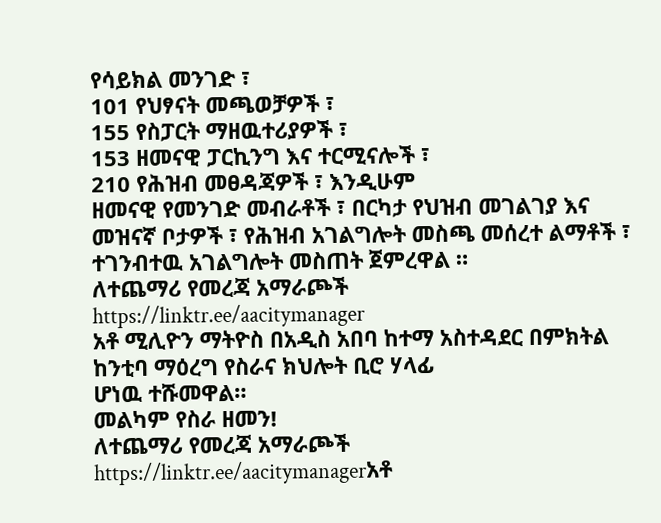የሳይክል መንገድ ፣
101 የህፃናት መጫወቻዎች ፣
155 የስፓርት ማዘዉተሪያዎች ፣
153 ዘመናዊ ፓርኪንግ እና ተርሚናሎች ፣
210 የሕዝብ መፀዳጃዎች ፣ እንዲሁም
ዘመናዊ የመንገድ መብራቶች ፣ በርካታ የህዝብ መገልገያ እና መዝናኛ ቦታዎች ፣ የሕዝብ አገልግሎት መስጫ መሰረተ ልማቶች ፣ ተገንብተዉ አገልግሎት መስጠት ጀምረዋል ።
ለተጨማሪ የመረጃ አማራጮች
https://linktr.ee/aacitymanager
አቶ ሚሊዮን ማትዮስ በአዲስ አበባ ከተማ አስተዳደር በምክትል ከንቲባ ማዕረግ የስራና ክህሎት ቢሮ ሃላፊ
ሆነዉ ተሹመዋል።
መልካም የስራ ዘመን!
ለተጨማሪ የመረጃ አማራጮች
https://linktr.ee/aacitymanagerአቶ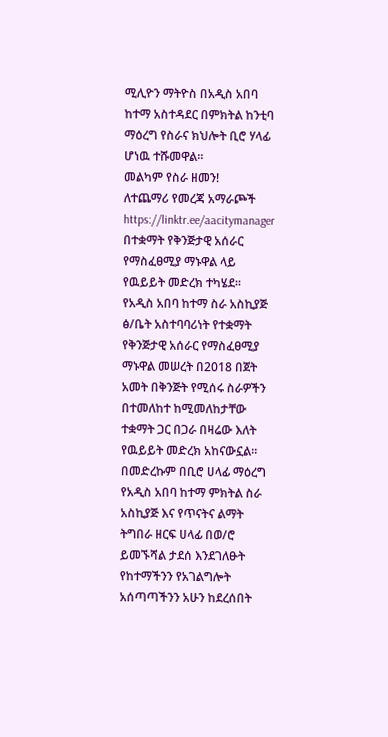ሚሊዮን ማትዮስ በአዲስ አበባ ከተማ አስተዳደር በምክትል ከንቲባ ማዕረግ የስራና ክህሎት ቢሮ ሃላፊ
ሆነዉ ተሹመዋል።
መልካም የስራ ዘመን!
ለተጨማሪ የመረጃ አማራጮች
https://linktr.ee/aacitymanager
በተቋማት የቅንጅታዊ አሰራር የማስፈፀሚያ ማኑዋል ላይ የዉይይት መድረክ ተካሄደ።
የአዲስ አበባ ከተማ ስራ አስኪያጅ ፅ/ቤት አስተባባሪነት የተቋማት የቅንጅታዊ አሰራር የማስፈፀሚያ ማኑዋል መሠረት በ2018 በጀት አመት በቅንጅት የሚሰሩ ስራዎችን በተመለከተ ከሚመለከታቸው ተቋማት ጋር በጋራ በዛሬው እለት የዉይይት መድረክ አከናውኗል።
በመድረኩም በቢሮ ሀላፊ ማዕረግ የአዲስ አበባ ከተማ ምክትል ስራ አስኪያጅ እና የጥናትና ልማት ትግበራ ዘርፍ ሀላፊ በወ/ሮ ይመኙሻል ታደሰ እንደገለፁት የከተማችንን የአገልግሎት አሰጣጣችንን አሁን ከደረሰበት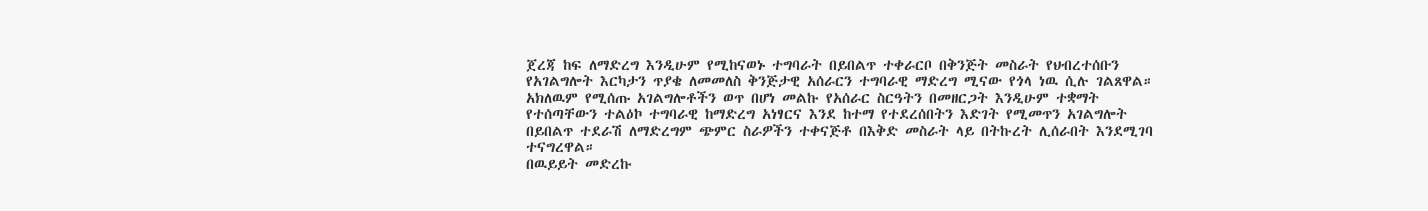ጀረጃ ከፍ ለማድረግ እንዲሁም የሚከናወኑ ተግባራት በይበልጥ ተቀራርቦ በቅንጅት መስራት የህብረተሰቡን የአገልግሎት እርካታን ጥያቄ ለመመለስ ቅንጅታዊ አሰራርን ተግባራዊ ማድረግ ሚናው የጎላ ነዉ ሲሉ ገልጸዋል።
አክለዉም የሚሰጡ አገልግሎቶችን ወጥ በሆነ መልኩ የአሰራር ስርዓትን በመዘርጋት እንዲሁም ተቋማት የተሰጣቸውን ተልዕኮ ተግባራዊ ከማድረግ አነፃርና እንደ ከተማ የተደረሰበትን እድገት የሚመጥን አገልግሎት በይበልጥ ተደራሽ ለማድረግም ጭምር ስራዎችን ተቀናጅቶ በእቅድ መስራት ላይ በትኩረት ሊሰራበት እንደሚገባ ተናግረዋል።
በዉይይት መድረኩ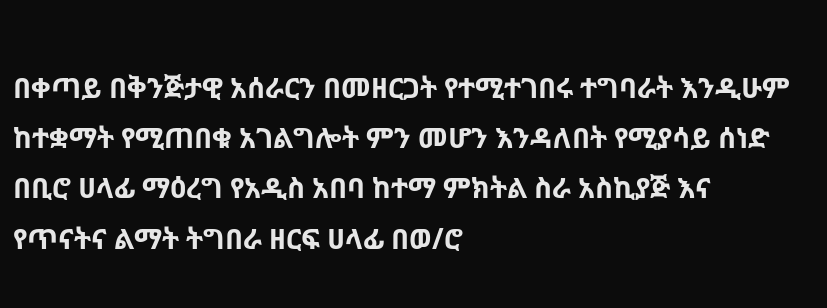በቀጣይ በቅንጅታዊ አሰራርን በመዘርጋት የተሚተገበሩ ተግባራት እንዲሁም ከተቋማት የሚጠበቁ አገልግሎት ምን መሆን እንዳለበት የሚያሳይ ሰነድ በቢሮ ሀላፊ ማዕረግ የአዲስ አበባ ከተማ ምክትል ስራ አስኪያጅ እና የጥናትና ልማት ትግበራ ዘርፍ ሀላፊ በወ/ሮ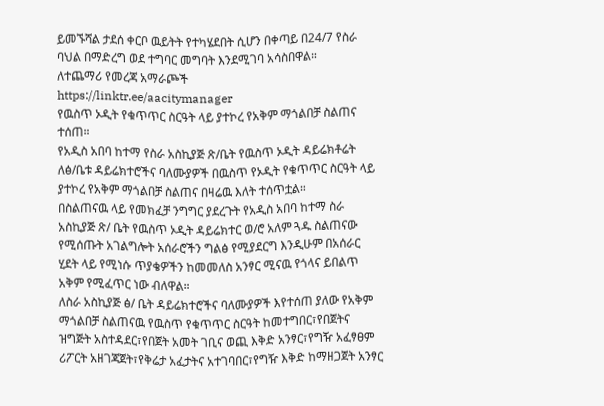ይመኙሻል ታደሰ ቀርቦ ዉይትት የተካሄደበት ሲሆን በቀጣይ በ24/7 የስራ ባህል በማድረግ ወደ ተግባር መግባት እንደሚገባ አሳስበዋል።
ለተጨማሪ የመረጃ አማራጮች
https://linktr.ee/aacitymanager
የዉስጥ ኦዲት የቁጥጥር ስርዓት ላይ ያተኮረ የአቅም ማጎልበቻ ስልጠና ተሰጠ።
የአዲስ አበባ ከተማ የስራ አስኪያጅ ጽ/ቤት የዉስጥ ኦዲት ዳይሬክቶሬት ለፅ/ቤቱ ዳይሬክተሮችና ባለሙያዎች በዉስጥ የኦዲት የቁጥጥር ስርዓት ላይ ያተኮረ የአቅም ማጎልበቻ ስልጠና በዛሬዉ እለት ተሰጥቷል።
በስልጠናዉ ላይ የመክፈቻ ንግግር ያደረጉት የአዲስ አበባ ከተማ ስራ አስኪያጅ ጽ/ ቤት የዉስጥ ኦዲት ዳይሬክተር ወ/ሮ አለም ጓዱ ስልጠናው የሚሰጡት አገልግሎት አሰራሮችን ግልፅ የሚያደርግ እንዲሁም በአሰራር ሂደት ላይ የሚነሱ ጥያቄዎችን ከመመለስ አንፃር ሚናዉ የጎላና ይበልጥ አቅም የሚፈጥር ነው ብለዋል።
ለስራ አስኪያጅ ፅ/ ቤት ዳይሬክተሮችና ባለሙያዎች እየተሰጠ ያለው የአቅም ማጎልበቻ ስልጠናዉ የዉስጥ የቁጥጥር ስርዓት ከመተግበር፣የበጀትና ዝግጅት አስተዳደር፣የበጀት አመት ገቢና ወጪ እቅድ አንፃር፣የግዥ አፈፃፀም ሪፖርት አዘገጃጀት፣የቅሬታ አፈታትና አተገባበር፣የግዥ እቅድ ከማዘጋጀት አንፃር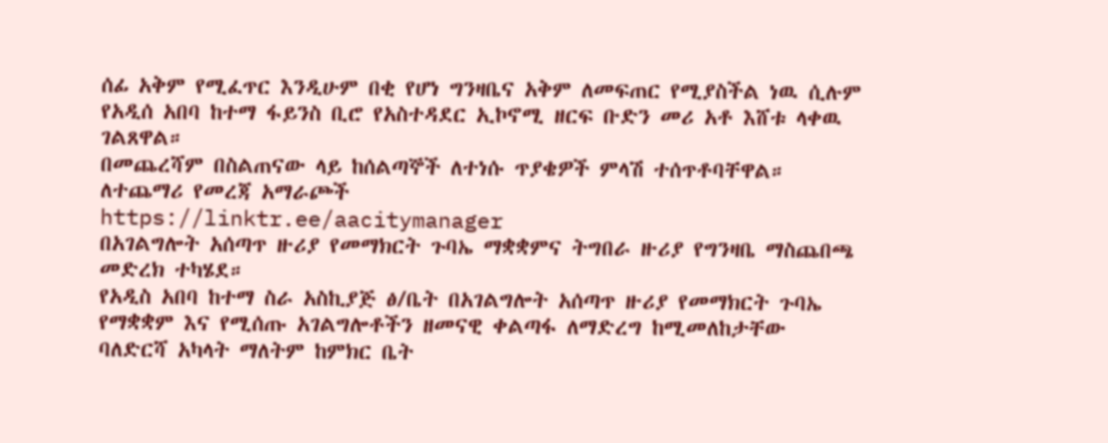ሰፊ አቅም የሚፈጥር እንዲሁም በቂ የሆነ ግንዛቤና አቅም ለመፍጠር የሚያስችል ነዉ ሲሉም የአዲሰ አበባ ከተማ ፋይንስ ቢሮ የአስተዳደር ኢኮኖሚ ዘርፍ ቡድን መሪ አቶ እሸቱ ላቀዉ ገልጸዋል።
በመጨረሻም በስልጠናው ላይ ከሰልጣኞች ለተነሱ ጥያቄዎች ምላሽ ተሰጥቶባቸዋል።
ለተጨማሪ የመረጃ አማራጮች
https://linktr.ee/aacitymanager
በአገልግሎት አሰጣጥ ዙሪያ የመማክርት ጉባኤ ማቋቋምና ትግበራ ዙሪያ የግንዛቤ ማስጨበጫ መድረክ ተካሄደ።
የአዲስ አበባ ከተማ ስራ አስኪያጅ ፅ/ቤት በአገልግሎት አሰጣጥ ዙሪያ የመማክርት ጉባኤ የማቋቋም እና የሚሰጡ አገልግሎቶችን ዘመናዊ ቀልጣፋ ለማድረግ ከሚመለከታቸው ባለድርሻ አካላት ማለትም ከምክር ቤት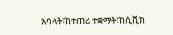አባላት፣ከተጠሪ ተቋማት፣ከሲቪክ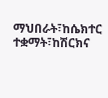ማህበራት፣ከሴክተር ተቋማት፣ከሽርክና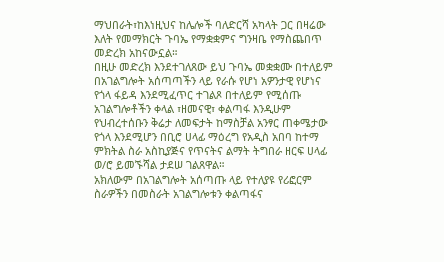ማህበራት፣ከእነዚህና ከሌሎች ባለድርሻ አካላት ጋር በዛሬው እለት የመማክርት ጉባኤ የማቋቋምና ግንዛቤ የማስጨበጥ መድረክ አከናውኗል።
በዚሁ መድረክ እንደተገለጸው ይህ ጉባኤ መቋቋሙ በተለይም በአገልግሎት አሰጣጣችን ላይ የራሱ የሆነ አዎንታዊ የሆነና የጎላ ፋይዳ እንደሚፈጥር ተገልጾ በተለይም የሚሰጡ አገልግሎቶችን ቀላል ፣ዘመናዊ፣ ቀልጣፋ እንዲሁም የህብረተሰቡን ቅሬታ ለመፍታት ከማስቻል አንፃር ጠቀሜታው የጎላ እንደሚሆን በቢሮ ሀላፊ ማዕረግ የአዲስ አበባ ከተማ ምክትል ስራ አስኪያጅና የጥናትና ልማት ትግበራ ዘርፍ ሀላፊ ወ/ሮ ይመኙሻል ታደሠ ገልጸዋል።
አክለውም በአገልግሎት አሰጣጡ ላይ የተለያዩ የሪፎርም ስራዎችን በመስራት አገልግሎቱን ቀልጣፋና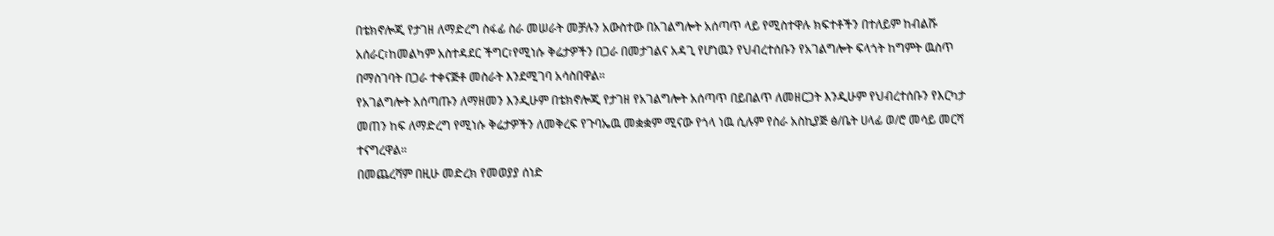በቴክኖሎጂ የታገዘ ለማድረግ ስፋፊ ስራ መሠራት መቻሉን አውስተው በአገልግሎት አሰጣጥ ላይ የሚስተዋሉ ክፍተቶችን በተለይም ከብልሹ አሰራር፣ከመልካም አስተዳደር ችግር፣የሚነሱ ቅሬታዎችን በጋራ በመታገልና አዳጊ የሆነዉን የህብረተሰቡን የአገልግሎት ፍላጎት ከግምት ዉስጥ በማስገባት በጋራ ተቀናጅቶ መስራት እንደሚገባ አሳስበዋል።
የአገልግሎት አሰጣጡን ለማዘመን እንዲሁም በቴክኖሎጂ የታገዘ የአገልግሎት አሰጣጥ በይበልጥ ለመዘርጋት እንዲሁም የህብረተሰቡን የእርካታ መጠን ከፍ ለማድረግ የሚነሱ ቅሬታዎችን ለመቅረፍ የጉባኤዉ መቋቋም ሚናው የጎላ ነዉ ሲሉም የስራ አስኪያጅ ፅ/ቤት ሀላፊ ወ/ሮ መሳይ መርሻ ተናግረዋል።
በመጨረሻም በዚሁ መድረክ የመወያያ ሰነድ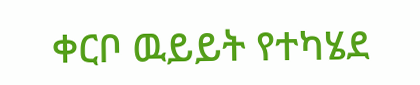ቀርቦ ዉይይት የተካሄደ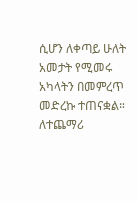ሲሆን ለቀጣይ ሁለት አመታት የሚመሩ አካላትን በመምረጥ መድረኩ ተጠናቋል።
ለተጨማሪ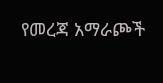የመረጃ አማራጮች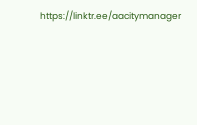https://linktr.ee/aacitymanager